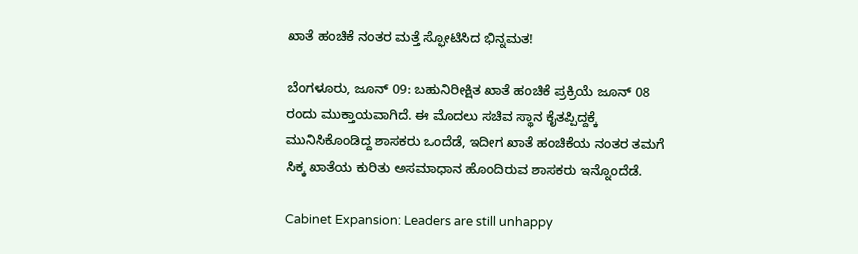ಖಾತೆ ಹಂಚಿಕೆ ನಂತರ ಮತ್ತೆ ಸ್ಫೋಟಿಸಿದ ಭಿನ್ನಮತ!

ಬೆಂಗಳೂರು, ಜೂನ್ 09: ಬಹುನಿರೀಕ್ಷಿತ ಖಾತೆ ಹಂಚಿಕೆ ಪ್ರಕ್ರಿಯೆ ಜೂನ್ 08 ರಂದು ಮುಕ್ತಾಯವಾಗಿದೆ. ಈ ಮೊದಲು ಸಚಿವ ಸ್ಥಾನ ಕೈತಪ್ಪಿದ್ದಕ್ಕೆ ಮುನಿಸಿಕೊಂಡಿದ್ದ ಶಾಸಕರು ಒಂದೆಡೆ, ಇದೀಗ ಖಾತೆ ಹಂಚಿಕೆಯ ನಂತರ ತಮಗೆ ಸಿಕ್ಕ ಖಾತೆಯ ಕುರಿತು ಅಸಮಾಧಾನ ಹೊಂದಿರುವ ಶಾಸಕರು ಇನ್ನೊಂದೆಡೆ.

Cabinet Expansion: Leaders are still unhappy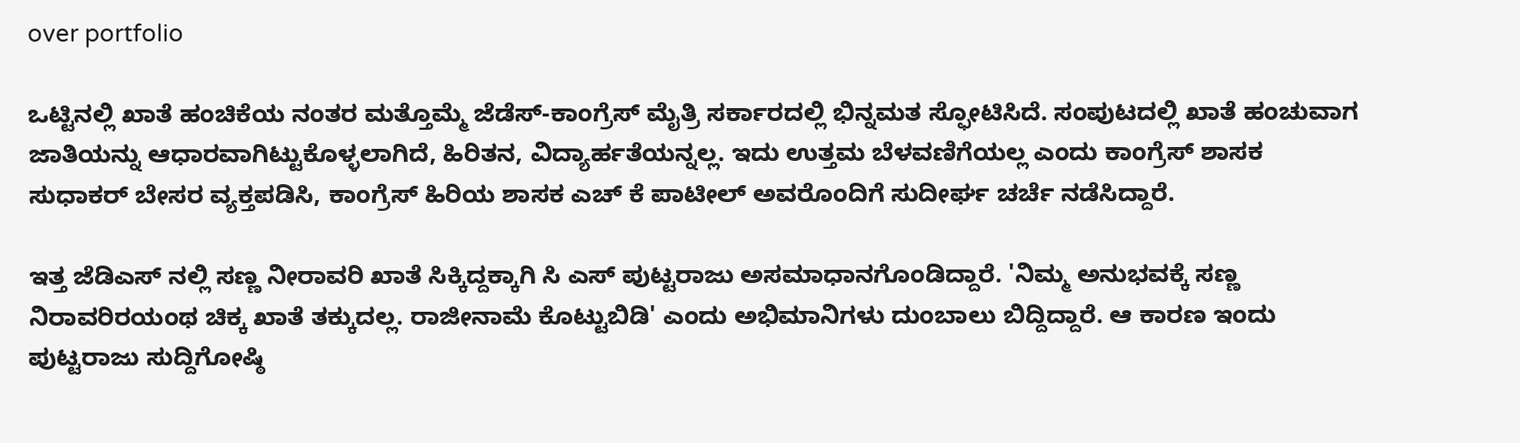over portfolio

ಒಟ್ಟಿನಲ್ಲಿ ಖಾತೆ ಹಂಚಿಕೆಯ ನಂತರ ಮತ್ತೊಮ್ಮೆ ಜೆಡೆಸ್-ಕಾಂಗ್ರೆಸ್ ಮೈತ್ರಿ ಸರ್ಕಾರದಲ್ಲಿ ಭಿನ್ನಮತ ಸ್ಫೋಟಿಸಿದೆ. ಸಂಪುಟದಲ್ಲಿ ಖಾತೆ ಹಂಚುವಾಗ ಜಾತಿಯನ್ನು ಆಧಾರವಾಗಿಟ್ಟುಕೊಳ್ಳಲಾಗಿದೆ, ಹಿರಿತನ, ವಿದ್ಯಾರ್ಹತೆಯನ್ನಲ್ಲ. ಇದು ಉತ್ತಮ ಬೆಳವಣಿಗೆಯಲ್ಲ ಎಂದು ಕಾಂಗ್ರೆಸ್ ಶಾಸಕ ಸುಧಾಕರ್ ಬೇಸರ ವ್ಯಕ್ತಪಡಿಸಿ, ಕಾಂಗ್ರೆಸ್ ಹಿರಿಯ ಶಾಸಕ ಎಚ್ ಕೆ ಪಾಟೀಲ್ ಅವರೊಂದಿಗೆ ಸುದೀರ್ಘ ಚರ್ಚೆ ನಡೆಸಿದ್ದಾರೆ.

ಇತ್ತ ಜೆಡಿಎಸ್ ನಲ್ಲಿ ಸಣ್ಣ ನೀರಾವರಿ ಖಾತೆ ಸಿಕ್ಕಿದ್ದಕ್ಕಾಗಿ ಸಿ ಎಸ್ ಪುಟ್ಟರಾಜು ಅಸಮಾಧಾನಗೊಂಡಿದ್ದಾರೆ. 'ನಿಮ್ಮ ಅನುಭವಕ್ಕೆ ಸಣ್ಣ ನಿರಾವರಿರಯಂಥ ಚಿಕ್ಕ ಖಾತೆ ತಕ್ಕುದಲ್ಲ. ರಾಜೀನಾಮೆ ಕೊಟ್ಟುಬಿಡಿ' ಎಂದು ಅಭಿಮಾನಿಗಳು ದುಂಬಾಲು ಬಿದ್ದಿದ್ದಾರೆ. ಆ ಕಾರಣ ಇಂದು ಪುಟ್ಟರಾಜು ಸುದ್ದಿಗೋಷ್ಠಿ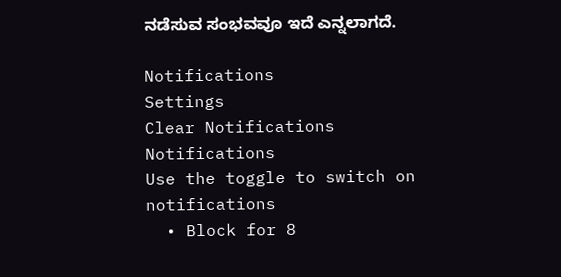ನಡೆಸುವ ಸಂಭವವೂ ಇದೆ ಎನ್ನಲಾಗದೆ.

Notifications
Settings
Clear Notifications
Notifications
Use the toggle to switch on notifications
  • Block for 8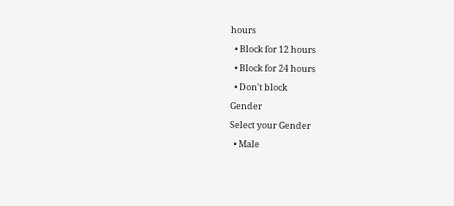hours
  • Block for 12 hours
  • Block for 24 hours
  • Don't block
Gender
Select your Gender
  • Male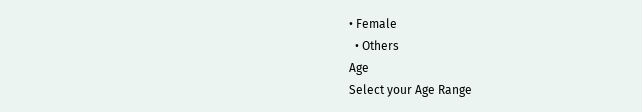• Female
  • Others
Age
Select your Age Range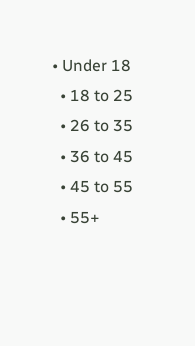• Under 18
  • 18 to 25
  • 26 to 35
  • 36 to 45
  • 45 to 55
  • 55+